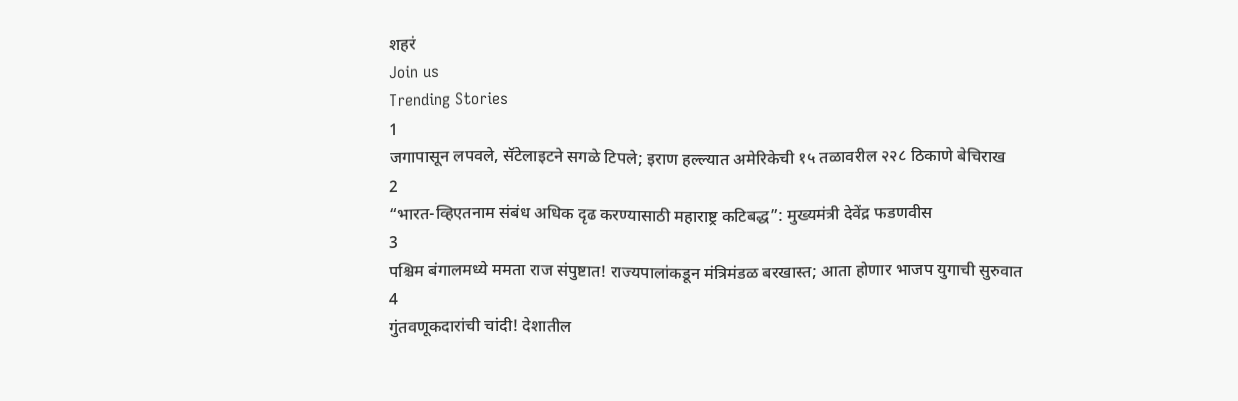शहरं
Join us
Trending Stories
1
जगापासून लपवले, सॅटेलाइटने सगळे टिपले; इराण हल्ल्यात अमेरिकेची १५ तळावरील २२८ ठिकाणे बेचिराख
2
“भारत-व्हिएतनाम संबंध अधिक दृढ करण्यासाठी महाराष्ट्र कटिबद्ध”: मुख्यमंत्री देवेंद्र फडणवीस
3
पश्चिम बंगालमध्ये ममता राज संपुष्टात! राज्यपालांकडून मंत्रिमंडळ बरखास्त; आता होणार भाजप युगाची सुरुवात
4
गुंतवणूकदारांची चांदी! देशातील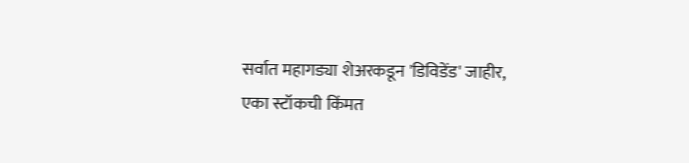सर्वात महागड्या शेअरकडून 'डिविडेंड' जाहीर, एका स्टॉकची किंमत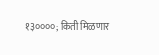१३००००; किती मिळणार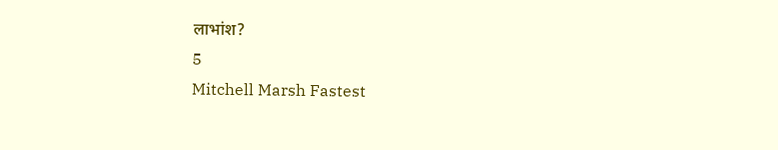लाभांश?
5
Mitchell Marsh Fastest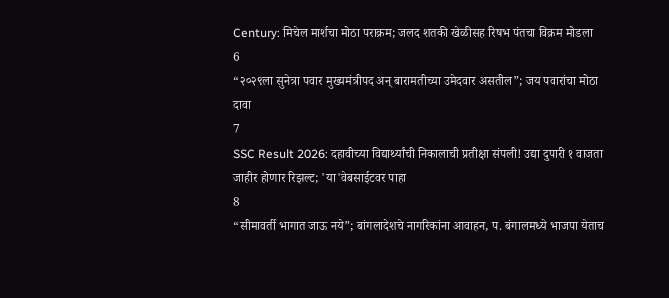Century: मिचेल मार्शचा मोठा पराक्रम; जलद शतकी खेळीसह रिषभ पंतचा विक्रम मोडला
6
“२०२९ला सुनेत्रा पवार मुख्यमंत्रीपद अन् बारामतीच्या उमेदवार असतील”; जय पवारांचा मोठा दावा
7
SSC Result 2026: दहावीच्या विद्यार्थ्यांची निकालाची प्रतीक्षा संपली! उद्या दुपारी १ वाजता जाहीर होणार रिझल्ट; 'या'वेबसाईटवर पाहा
8
“सीमावर्ती भागात जाऊ नये”; बांगलादेशचे नागरिकांना आवाहन, प. बंगालमध्ये भाजपा येताच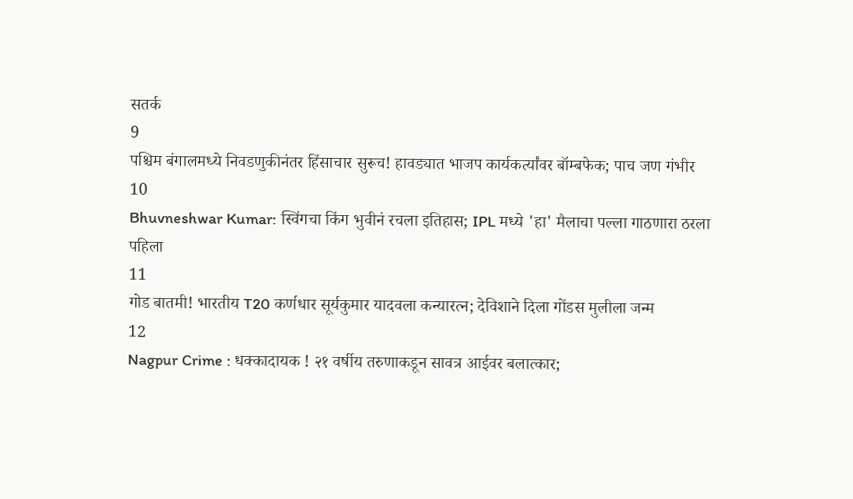सतर्क
9
पश्चिम बंगालमध्ये निवडणुकीनंतर हिंसाचार सुरूच! हावड्यात भाजप कार्यकर्त्यांवर बॉम्बफेक; पाच जण गंभीर
10
Bhuvneshwar Kumar: स्विंगचा किंग भुवीनं रचला इतिहास; IPL मध्ये 'हा' मैलाचा पल्ला गाठणारा ठरला पहिला
11
गोड बातमी! भारतीय T20 कर्णधार सूर्यकुमार यादवला कन्यारत्न; देविशाने दिला गोंडस मुलीला जन्म
12
Nagpur Crime : धक्कादायक ! २१ वर्षीय तरुणाकडून सावत्र आईवर बलात्कार;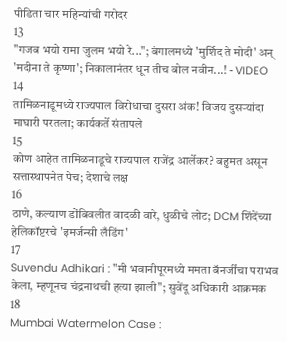पीडिता चार महिन्यांची गरोदर
13
"गजब भयो रामा जुलम भयो रे..."; बंगालमध्ये 'मुर्शिद ते मोदी' अन् 'मदीना ते कृष्णा'; निकालानंतर धून तीच बोल नवीन...! - VIDEO
14
तामिळनाडूमध्ये राज्यपाल विरोधाचा दुसरा अंक! विजय दुसऱ्यांदा माघारी परतला; कार्यकर्ते संतापले
15
कोण आहेत तामिळनाडूचे राज्यपाल राजेंद्र आर्लेकर? बहुमत असून सत्तास्थापनेत पेच; देशाचे लक्ष
16
ठाणे, कल्याण डोंबिवलीत वादळी वारे, धुळीचे लोट; DCM शिंदेंच्या हेलिकॉप्टरचे 'इमर्जन्सी लँडिंग'
17
Suvendu Adhikari : "मी भवानीपूरमध्ये ममता बॅनर्जींचा पराभव केला, म्हणूनच चंद्रनाथची हत्या झाली"; सुवेंदू अधिकारी आक्रमक
18
Mumbai Watermelon Case :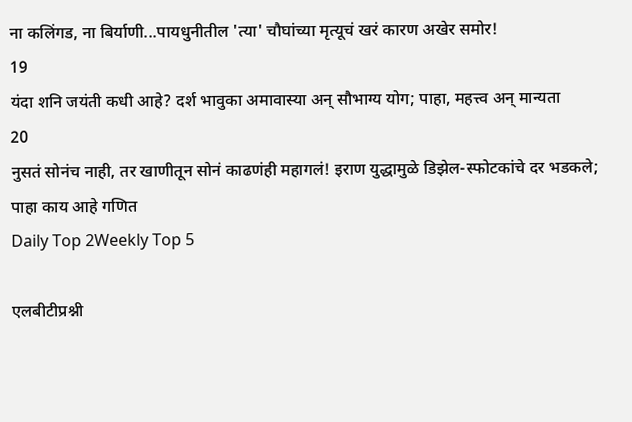ना कलिंगड, ना बिर्याणी...पायधुनीतील 'त्या' चौघांच्या मृत्यूचं खरं कारण अखेर समोर!
19
यंदा शनि जयंती कधी आहे? दर्श भावुका अमावास्या अन् सौभाग्य योग; पाहा, महत्त्व अन् मान्यता
20
नुसतं सोनंच नाही, तर खाणीतून सोनं काढणंही महागलं! इराण युद्धामुळे डिझेल-स्फोटकांचे दर भडकले; पाहा काय आहे गणित
Daily Top 2Weekly Top 5

एलबीटीप्रश्नी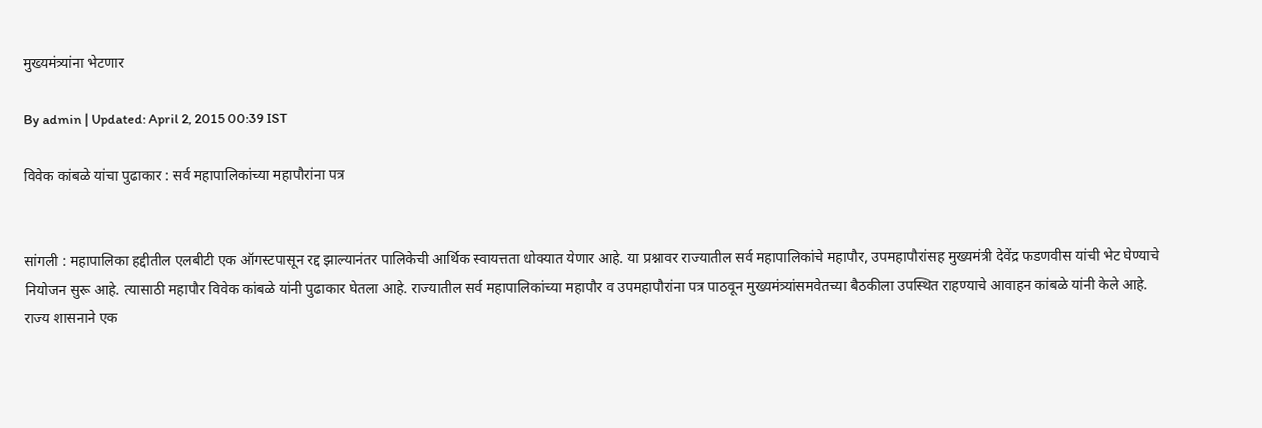मुख्यमंत्र्यांना भेटणार

By admin | Updated: April 2, 2015 00:39 IST

विवेक कांबळे यांचा पुढाकार : सर्व महापालिकांच्या महापौरांना पत्र


सांगली : महापालिका हद्दीतील एलबीटी एक ऑगस्टपासून रद्द झाल्यानंतर पालिकेची आर्थिक स्वायत्तता धोक्यात येणार आहे. या प्रश्नावर राज्यातील सर्व महापालिकांचे महापौर, उपमहापौरांसह मुख्यमंत्री देवेंद्र फडणवीस यांची भेट घेण्याचे नियोजन सुरू आहे. त्यासाठी महापौर विवेक कांबळे यांनी पुढाकार घेतला आहे. राज्यातील सर्व महापालिकांच्या महापौर व उपमहापौरांना पत्र पाठवून मुख्यमंत्र्यांसमवेतच्या बैठकीला उपस्थित राहण्याचे आवाहन कांबळे यांनी केले आहे.
राज्य शासनाने एक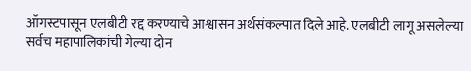ऑगस्टपासून एलबीटी रद्द करण्याचे आश्वासन अर्थसंकल्पात दिले आहे. एलबीटी लागू असलेल्या सर्वच महापालिकांची गेल्या दोन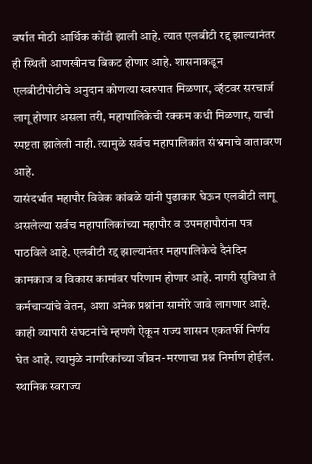वर्षात मोठी आर्थिक कोंडी झाली आहे. त्यात एलबीटी रद्द झाल्यानंतर ही स्थिती आणखीनच बिकट होणार आहे. शासनाकडून एलबीटीपोटीचे अनुदान कोणत्या स्वरुपात मिळणार, व्हॅटवर सरचार्ज लागू होणार असला तरी, महापालिकेची रक्कम कधी मिळणार, याची स्पष्टता झालेली नाही. त्यामुळे सर्वच महापालिकांत संभ्रमाचे वातावरण आहे.
यासंदर्भात महापौर विवेक कांबळे यांनी पुढाकार घेऊन एलबीटी लागू असलेल्या सर्वच महापालिकांच्या महापौर व उपमहापौरांना पत्र पाठविले आहे. एलबीटी रद्द झाल्यानंतर महापालिकेचे दैनंदिन कामकाज व विकास कामांवर परिणाम होणार आहे. नागरी सुविधा ते कर्मचाऱ्यांचे वेतन, अशा अनेक प्रश्नांना सामोरे जावे लागणार आहे. काही व्यापारी संघटनांचे म्हणणे ऐकून राज्य शासन एकतर्फी निर्णय घेत आहे. त्यामुळे नागरिकांच्या जीवन-मरणाचा प्रश्न निर्माण होईल. स्थानिक स्वराज्य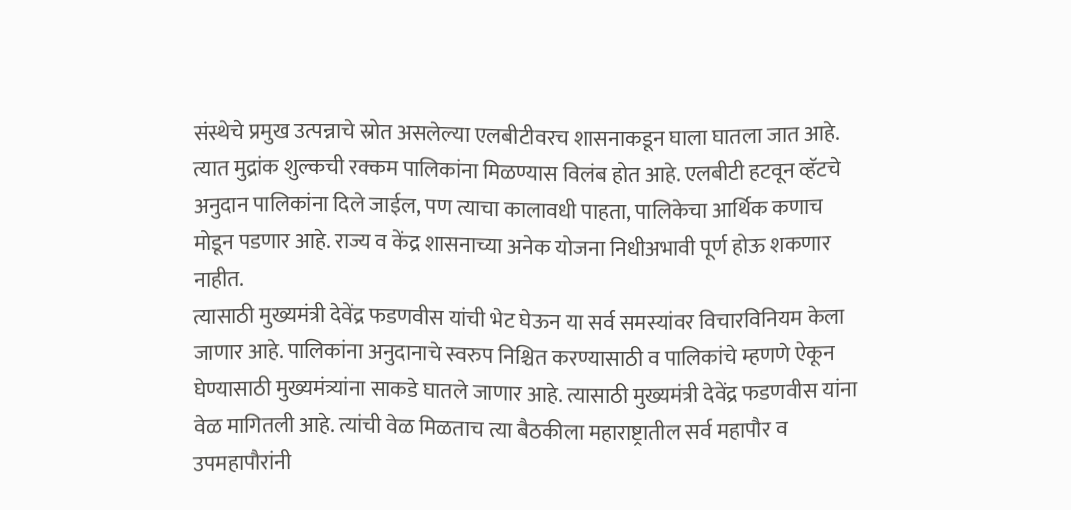संस्थेचे प्रमुख उत्पन्नाचे स्रोत असलेल्या एलबीटीवरच शासनाकडून घाला घातला जात आहे. त्यात मुद्रांक शुल्कची रक्कम पालिकांना मिळण्यास विलंब होत आहे. एलबीटी हटवून व्हॅटचे अनुदान पालिकांना दिले जाईल, पण त्याचा कालावधी पाहता, पालिकेचा आर्थिक कणाच मोडून पडणार आहे. राज्य व केंद्र शासनाच्या अनेक योजना निधीअभावी पूर्ण होऊ शकणार नाहीत.
त्यासाठी मुख्यमंत्री देवेंद्र फडणवीस यांची भेट घेऊन या सर्व समस्यांवर विचारविनियम केला जाणार आहे. पालिकांना अनुदानाचे स्वरुप निश्चित करण्यासाठी व पालिकांचे म्हणणे ऐकून घेण्यासाठी मुख्यमंत्र्यांना साकडे घातले जाणार आहे. त्यासाठी मुख्यमंत्री देवेंद्र फडणवीस यांना वेळ मागितली आहे. त्यांची वेळ मिळताच त्या बैठकीला महाराष्ट्रातील सर्व महापौर व उपमहापौरांनी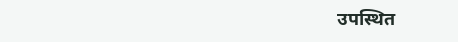उपस्थित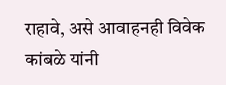राहावे, असे आवाहनही विवेक कांबळे यांनी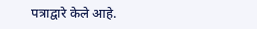पत्राद्वारे केले आहे.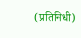(प्रतिनिधी)